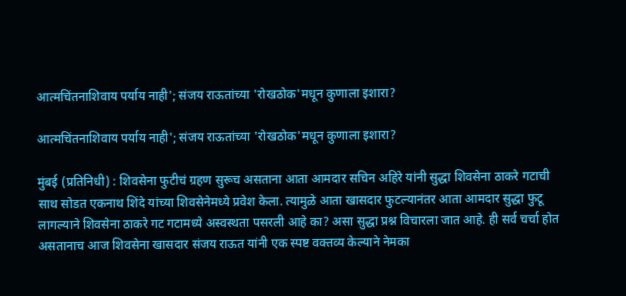आत्मचिंतनाशिवाय पर्याय नाही'; संजय राऊतांच्या 'रोखठोक'मधून कुणाला इशारा?

आत्मचिंतनाशिवाय पर्याय नाही'; संजय राऊतांच्या 'रोखठोक'मधून कुणाला इशारा?

मुंबई (प्रतिनिधी) : शिवसेना फुटीचं ग्रहण सुरूच असताना आता आमदार सचिन अहिरे यांनी सुद्धा शिवसेना ठाकरे गटाची साथ सोडत एकनाथ शिंदे यांच्या शिवसेनेमध्ये प्रवेश केला. त्यामुळे आता खासदार फुटल्यानंतर आता आमदार सुद्धा फुटू लागल्याने शिवसेना ठाकरे गट गटामध्ये अस्वस्थता पसरली आहे का? असा सुद्धा प्रश्न विचारला जात आहे. ही सर्व चर्चा होत असतानाच आज शिवसेना खासदार संजय राऊत यांनी एक स्पष्ट वक्तव्य केल्याने नेमका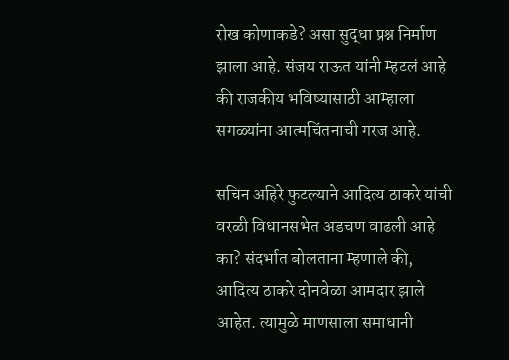रोख कोणाकडे? असा सुद्धा प्रश्न निर्माण झाला आहे. संजय राऊत यांनी म्हटलं आहे की राजकीय भविष्यासाठी आम्हाला सगळ्यांना आत्मचिंतनाची गरज आहे.

सचिन अहिरे फुटल्याने आदित्य ठाकरे यांची वरळी विधानसभेत अडचण वाढली आहे का? संदर्भात बोलताना म्हणाले की, आदित्य ठाकरे दोनवेळा आमदार झाले आहेत. त्यामुळे माणसाला समाधानी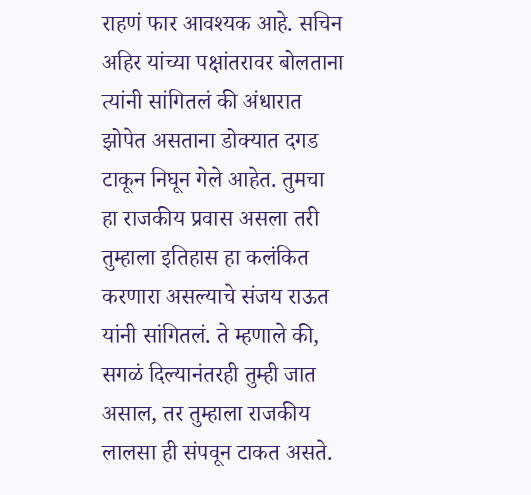राहणं फार आवश्यक आहे. सचिन अहिर यांच्या पक्षांतरावर बोलताना त्यांनी सांगितलं की अंधारात झोपेत असताना डोक्यात दगड टाकून निघून गेले आहेत. तुमचा हा राजकीय प्रवास असला तरी तुम्हाला इतिहास हा कलंकित करणारा असल्याचे संजय राऊत यांनी सांगितलं. ते म्हणाले की, सगळं दिल्यानंतरही तुम्ही जात असाल, तर तुम्हाला राजकीय लालसा ही संपवून टाकत असते.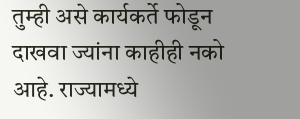तुम्ही असे कार्यकर्ते फोडून दाखवा ज्यांना काहीही नको आहे. राज्यामध्ये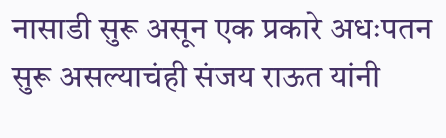नासाडी सुरू असून एक प्रकारे अधःपतन सुरू असल्याचंही संजय राऊत यांनी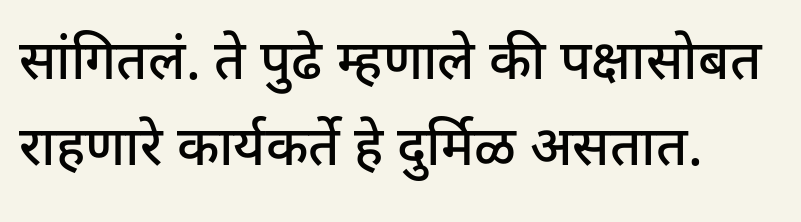सांगितलं. ते पुढे म्हणाले की पक्षासोबत राहणारे कार्यकर्ते हे दुर्मिळ असतात.